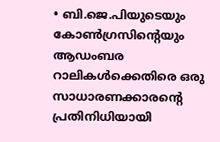• ബി.ജെ.പിയുടെയും കോൺഗ്രസിന്‍റെയും ആഡംബര റാലികൾക്കെതിരെ ഒരു സാധാരണക്കാരന്‍റെ പ്രതിനിധിയായി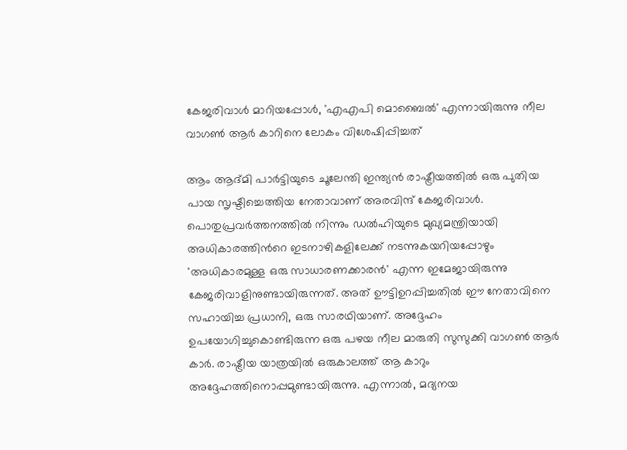കേജരിവാൾ മാറിയപ്പോൾ, 'എഎപി മൊബൈല്‍' എന്നായിരുന്നു നീല വാഗണ്‍ ആര്‍ കാറിനെ ലോകം വിശേഷിപ്പിച്ചത്

ആം ആദ്മി പാര്‍ട്ടിയുടെ ചൂലേന്തി ഇന്ത്യന്‍ രാഷ്ട്രീയത്തില്‍ ഒരു പുതിയ പായ സൃഷ്ടിച്ചെത്തിയ നേതാവാണ് അരവിന്ദ് കേജരിവാള്‍. പൊതുപ്രവര്‍ത്തനത്തില്‍ നിന്നും ഡല്‍ഹിയുടെ മുഖ്യമന്ത്രിയായി അധികാരത്തിന്‍റെ ഇടനാഴികളിലേക്ക് നടന്നുകയറിയപ്പോഴും 'അധികാരമുള്ള ഒരു സാധാരണക്കാരന്‍' എന്ന ഇമേജായിരുന്നു കേജരിവാളിനുണ്ടായിരുന്നത്. അത് ഊട്ടിഉറപ്പിച്ചതില്‍ ഈ നേതാവിനെ സഹായിച്ച പ്രധാനി, ഒരു സാരഥിയാണ്. അദ്ദേഹം ഉപയോഗിച്ചുകൊണ്ടിരുന്ന ഒരു പഴയ നീല മാരുതി സുസുക്കി വാഗണ്‍ ആര്‍ കാര്‍. രാഷ്ട്രീയ യാത്രയില്‍ ഒരുകാലത്ത് ആ കാറും അദ്ദേഹത്തിനൊപ്പമുണ്ടായിരുന്നു. എന്നാല്‍, മദ്യനയ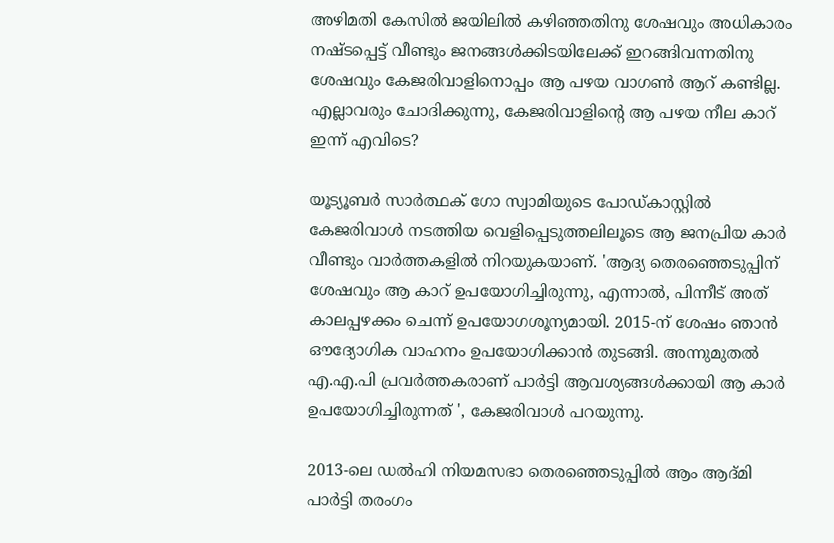അഴിമതി കേസില്‍ ജയിലില്‍ കഴിഞ്ഞതിനു ശേഷവും അധികാരം നഷ്ടപ്പെട്ട് വീണ്ടും ജനങ്ങള്‍ക്കിടയിലേക്ക് ഇറങ്ങിവന്നതിനു ശേഷവും കേജരിവാളിനൊപ്പം ആ പഴയ വാഗണ്‍ ആറ് കണ്ടില്ല. എല്ലാവരും ചോദിക്കുന്നു, കേജരിവാളിന്‍റെ ആ പഴയ നീല കാറ് ഇന്ന് എവിടെ?

യൂട്യൂബർ സാർത്ഥക് ഗോ സ്വാമിയുടെ പോഡ്‌കാസ്റ്റിൽ കേജരിവാൾ നടത്തിയ വെളിപ്പെടുത്തലിലൂടെ ആ ജനപ്രിയ കാർ വീണ്ടും വാർത്തകളിൽ നിറയുകയാണ്. 'ആദ്യ തെരഞ്ഞെടുപ്പിന് ശേഷവും ആ കാറ് ഉപയോഗിച്ചിരുന്നു, എന്നാൽ, പിന്നീട് അത് കാലപ്പഴക്കം ചെന്ന് ഉപയോഗശൂന്യമായി. 2015-ന് ശേഷം ഞാൻ ഔദ്യോഗിക വാഹനം ഉപയോഗിക്കാൻ തുടങ്ങി. അന്നുമുതൽ എ.എ.പി പ്രവർത്തകരാണ് പാർട്ടി ആവശ്യങ്ങൾക്കായി ആ കാർ ഉപയോഗിച്ചിരുന്നത് ', കേജരിവാള്‍ പറയുന്നു.

2013-ലെ ഡൽഹി നിയമസഭാ തെരഞ്ഞെടുപ്പിൽ ആം ആദ്മി പാർട്ടി തരംഗം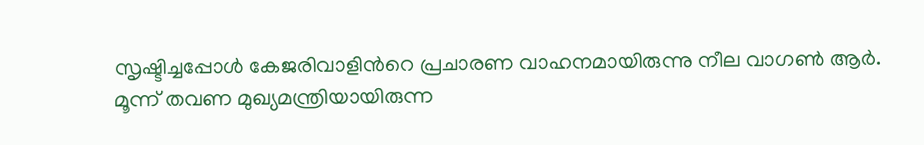സൃഷ്ടിച്ചപ്പോൾ കേജരിവാളിന്‍റെ പ്രചാരണ വാഹനമായിരുന്നു നീല വാഗൺ ആർ. മൂന്ന് തവണ മുഖ്യമന്ത്രിയായിരുന്ന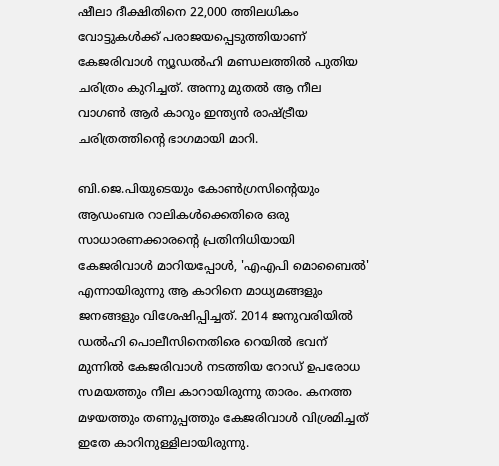ഷീലാ ദീക്ഷിതിനെ 22,000 ത്തിലധികം വോട്ടുകൾക്ക് പരാജയപ്പെടുത്തിയാണ് കേജരിവാൾ ന്യൂഡൽഹി മണ്ഡലത്തില്‍ പുതിയ ചരിത്രം കുറിച്ചത്. അന്നു മുതല്‍ ആ നീല വാഗണ്‍ ആര്‍ കാറും ഇന്ത്യൻ രാഷ്ട്രീയ ചരിത്രത്തിന്‍റെ ഭാഗമായി മാറി.

ബി.ജെ.പിയുടെയും കോൺഗ്രസിന്‍റെയും ആഡംബര റാലികൾക്കെതിരെ ഒരു സാധാരണക്കാരന്‍റെ പ്രതിനിധിയായി കേജരിവാൾ മാറിയപ്പോൾ, 'എഎപി മൊബൈല്‍' എന്നായിരുന്നു ആ കാറിനെ മാധ്യമങ്ങളും ജനങ്ങളും വിശേഷിപ്പിച്ചത്. 2014 ജനുവരിയിൽ ഡൽഹി പൊലീസിനെതിരെ റെയിൽ ഭവന് മുന്നിൽ കേജരിവാൾ നടത്തിയ റോഡ് ഉപരോധ സമയത്തും നീല കാറായിരുന്നു താരം. കനത്ത മഴയത്തും തണുപ്പത്തും കേജരിവാള്‍ വിശ്രമിച്ചത് ഇതേ കാറിനുള്ളിലായിരുന്നു.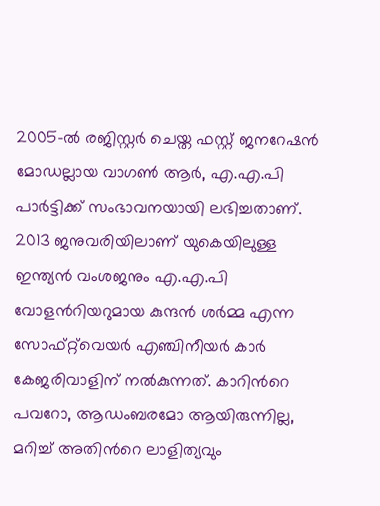2005-ൽ രജിസ്റ്റർ ചെയ്ത ഫസ്റ്റ് ജനറേഷൻ മോഡല്ലായ വാഗൺ ആർ, എ.എ.പി പാർട്ടിക്ക് സംഭാവനയായി ലഭിച്ചതാണ്. 2013 ജനുവരിയിലാണ് യുകെയിലുള്ള ഇന്ത്യൻ വംശജനും എ.എ.പി വോളന്‍റിയറുമായ കുന്ദൻ ശർമ്മ എന്ന സോഫ്റ്റ്‌വെയർ എഞ്ചിനീയര്‍ കാർ കേജരിവാളിന് നൽകുന്നത്. കാറിന്‍റെ പവറോ, ആഡംബരമോ ആയിരുന്നില്ല, മറിച്ച് അതിന്‍റെ ലാളിത്യവും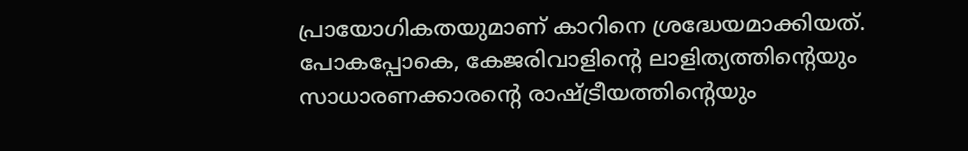പ്രായോഗികതയുമാണ് കാറിനെ ശ്രദ്ധേയമാക്കിയത്. പോകപ്പോകെ, കേജരിവാളിന്‍റെ ലാളിത്യത്തിന്‍റെയും സാധാരണക്കാരന്‍റെ രാഷ്ട്രീയത്തിന്‍റെയും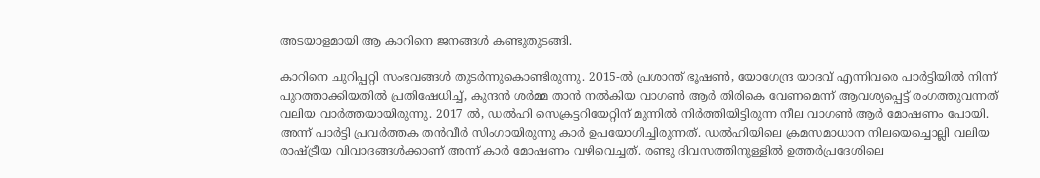അടയാളമായി ആ കാറിനെ ജനങ്ങൾ കണ്ടുതുടങ്ങി.

കാറിനെ ചുറിപ്പറ്റി സംഭവങ്ങള്‍ തുടര്‍ന്നുകൊണ്ടിരുന്നു. 2015-ൽ പ്രശാന്ത് ഭൂഷൺ, യോഗേന്ദ്ര യാദവ് എന്നിവരെ പാർട്ടിയിൽ നിന്ന് പുറത്താക്കിയതിൽ പ്രതിഷേധിച്ച്, കുന്ദൻ ശർമ്മ താൻ നൽകിയ വാഗൺ ആർ തിരികെ വേണമെന്ന് ആവശ്യപ്പെട്ട് രംഗത്തുവന്നത് വലിയ വാർത്തയായിരുന്നു. 2017 ല്‍, ഡൽഹി സെക്രട്ടറിയേറ്റിന് മുന്നിൽ നിർത്തിയിട്ടിരുന്ന നീല വാഗൺ ആർ മോഷണം പോയി. അന്ന് പാർട്ടി പ്രവർത്തക തൻവീർ സിംഗായിരുന്നു കാര്‍ ഉപയോഗിച്ചിരുന്നത്. ഡൽഹിയിലെ ക്രമസമാധാന നിലയെച്ചൊല്ലി വലിയ രാഷ്ട്രീയ വിവാദങ്ങൾക്കാണ് അന്ന് കാര്‍ മോഷണം വഴിവെച്ചത്. രണ്ടു ദിവസത്തിനുള്ളിൽ ഉത്തർപ്രദേശിലെ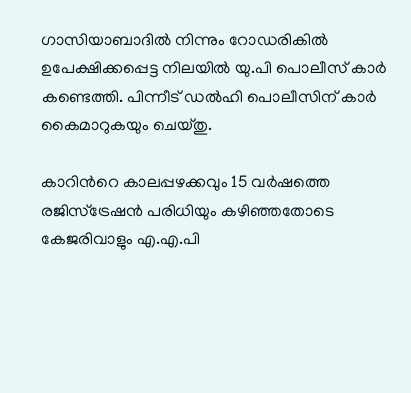ഗാസിയാബാദില്‍ നിന്നും റോഡരികിൽ ഉപേക്ഷിക്കപ്പെട്ട നിലയിൽ യു.പി പൊലീസ് കാർ കണ്ടെത്തി. പിന്നീട് ഡൽഹി പൊലീസിന് കാര്‍ കൈമാറുകയും ചെയ്തു.

കാറിന്‍റെ കാലപ്പഴക്കവും 15 വർഷത്തെ രജിസ്ട്രേഷൻ പരിധിയും കഴിഞ്ഞതോടെ കേജരിവാളും എ.എ.പി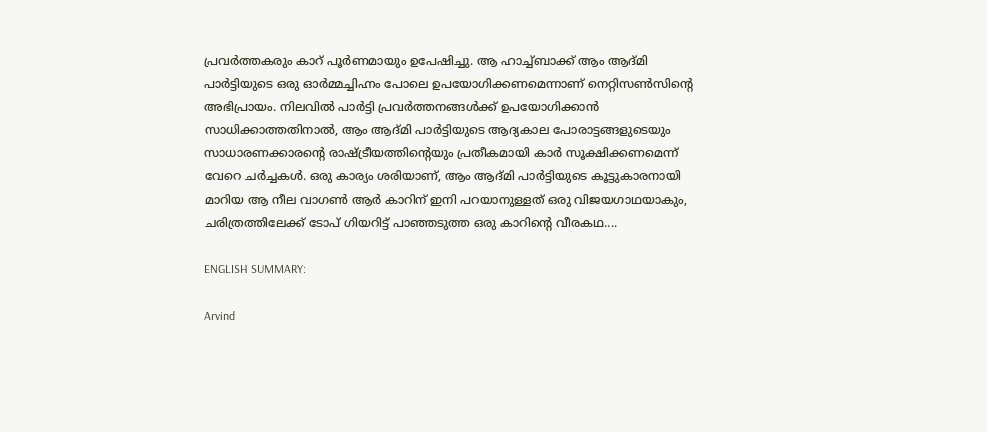പ്രവര്‍ത്തകരും കാറ് പൂര്‍ണമായും ഉപേഷിച്ചു. ആ ഹാച്ച്ബാക്ക് ആം ആദ്മി പാര്‍ട്ടിയുടെ ഒരു ഓർമ്മച്ചിഹ്നം പോലെ ഉപയോഗിക്കണമെന്നാണ് നെറ്റിസണ്‍സിന്‍റെ അഭിപ്രായം. നിലവിൽ പാർട്ടി പ്രവർത്തനങ്ങൾക്ക് ഉപയോഗിക്കാൻ സാധിക്കാത്തതിനാൽ, ആം ആദ്മി പാർട്ടിയുടെ ആദ്യകാല പോരാട്ടങ്ങളുടെയും സാധാരണക്കാരന്‍റെ രാഷ്ട്രീയത്തിന്റെയും പ്രതീകമായി കാര്‍ സൂക്ഷിക്കണമെന്ന് വേറെ ചര്‍ച്ചകള്‍. ഒരു കാര്യം ശരിയാണ്, ആം ആദ്മി പാർട്ടിയുടെ കൂട്ടുകാരനായി മാറിയ ആ നീല വാഗണ്‍ ആര്‍ കാറിന് ഇനി പറയാനുള്ളത് ഒരു വിജയഗാഥയാകും, ചരിത്രത്തിലേക്ക് ടോപ് ഗിയറിട്ട് പാഞ്ഞടുത്ത ഒരു കാറിന്‍റെ വീരകഥ....

ENGLISH SUMMARY:

Arvind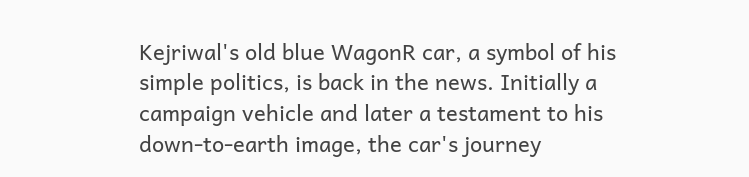Kejriwal's old blue WagonR car, a symbol of his simple politics, is back in the news. Initially a campaign vehicle and later a testament to his down-to-earth image, the car's journey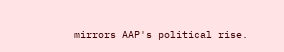mirrors AAP's political rise.